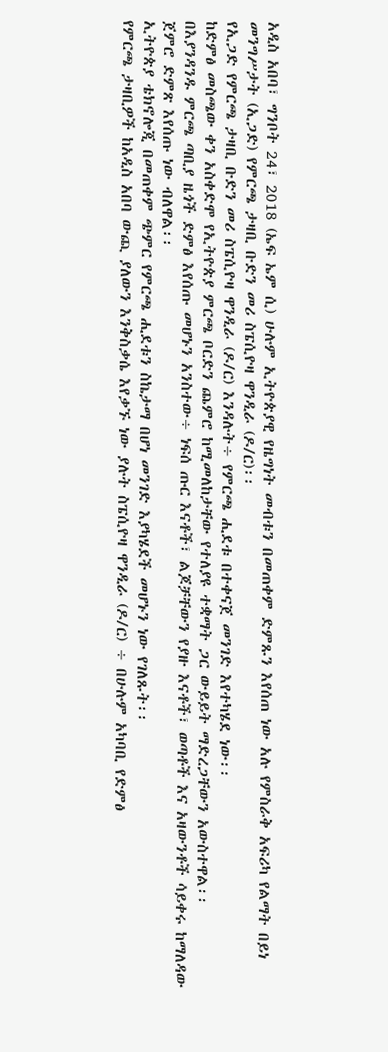አዲስ አበባ፣ ግንቦት 24፣ 2018 (ኤፍ ኤም ሲ) ሁሉም ኢትዮጵያዊ የዜግነት መብቱን በመጠቀም ድምጹን እየሰጠ ነው አሉ የምስራቅ አፍሪካ የልማት በይነ መንግሥታት (ኢጋድ) የምርጫ ታዛቢ ቡድን መሪ ስፔሲዮዛ ዋንዲራ (ዶ/ር)፡፡
የኢጋድ የምርጫ ታዛቢ ቡድን መሪ ስፔሲዮዛ ዋንዲራ (ዶ/ር) እንዳሉት÷ የምርጫ ሒደቱ በተቀናጀ መንገድ እየተካሄደ ነው፡፡
ከድምፅ መስጫው ቀን አስቀድሞ የኢትዮጵያ ምርጫ ቦርድን ጨምሮ ከሚመለከታቸው የተለያዩ ተቋማት ጋር ውይይት ማድረጋቸውን አውስተዋል፡፡
በእያንዳንዱ ምርጫ ጣቢያ ዜጎች ድምፅ እየሰጡ መሆኑን አንስተው÷ ነፍሰ ጡር እናቶች፣ ልጆቻቸውን የያዙ እናቶች፣ ወጣቶች እና አዛውንቶች ሳይቀሩ ከማለዳው ጀምሮ ድምጽ እየሰጡ ነው ብለዋል፡፡
ኢትዮጵያ ቴክኖሎጂ በመጠቀም ጭምር የምርጫ ሒደቱን ስኬታማ በሆነ መንገድ እያካሄደች መሆኑን ነው የገለጹት፡፡
የምርጫ ታዛቢዎች ከአዲስ አበባ ውጪ ያለውን እንቅስቃሴ እየቃኙ ነው ያሉት ስፔሲዮዛ ዋንዲራ (ዶ/ር) ÷ በሁሉም አካባቢ የድምፅ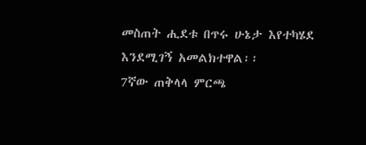መስጠት ሒደቱ በጥሩ ሁኔታ እየተካሄደ እንደሚገኝ አመልክተዋል፡፡
7ኛው ጠቅላላ ምርጫ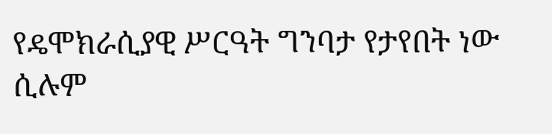የዴሞክራሲያዊ ሥርዓት ግንባታ የታየበት ነው ሲሉም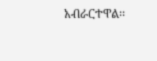አብራርተዋል፡፡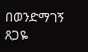በወንድማገኝ ጸጋዬ